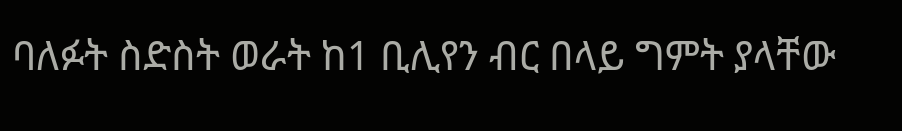ባለፉት ስድስት ወራት ከ1 ቢሊየን ብር በላይ ግምት ያላቸው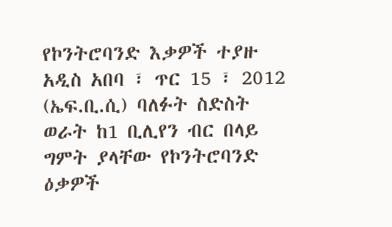የኮንትሮባንድ እቃዎች ተያዙ
አዲስ አበባ ፣ ጥር 15 ፣ 2012 (ኤፍ.ቢ.ሲ) ባለፉት ስድስት ወራት ከ1 ቢሊየን ብር በላይ ግምት ያላቸው የኮንትሮባንድ ዕቃዎች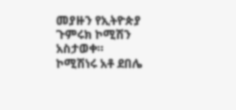መያዙን የኢትዮጵያ ጉምሩክ ኮሚሽን አስታወቀ።
ኮሚሽነሩ አቶ ደበሌ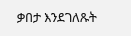ቃበታ እንደገለጹት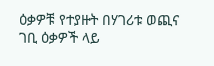ዕቃዎቹ የተያዙት በሃገሪቱ ወጪና ገቢ ዕቃዎች ላይ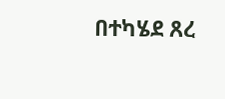በተካሄደ ጸረ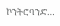ኮንትሮባንድ…